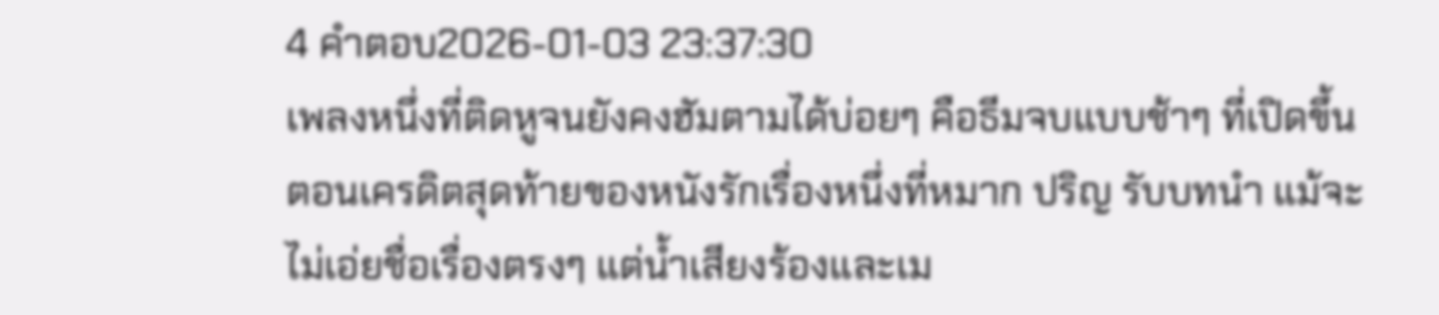4 คำตอบ2026-01-03 23:37:30
เพลงหนึ่งที่ติดหูจนยังคงฮัมตามได้บ่อยๆ คือธีมจบแบบช้าๆ ที่เปิดขึ้นตอนเครดิตสุดท้ายของหนังรักเรื่องหนึ่งที่หมาก ปริญ รับบทนำ แม้จะไม่เอ่ยชื่อเรื่องตรงๆ แต่น้ำเสียงร้องและเม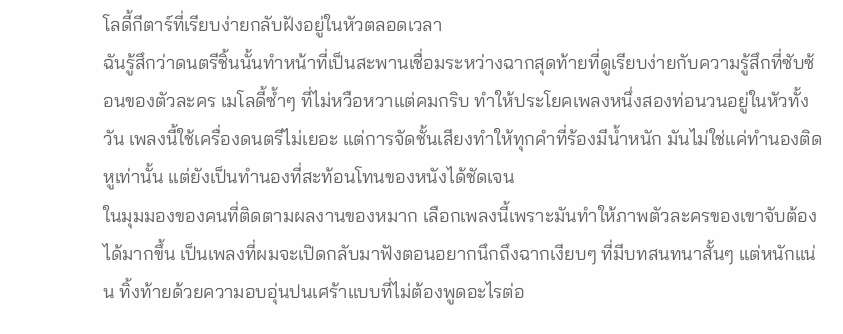โลดี้กีตาร์ที่เรียบง่ายกลับฝังอยู่ในหัวตลอดเวลา
ฉันรู้สึกว่าดนตรีชิ้นนั้นทำหน้าที่เป็นสะพานเชื่อมระหว่างฉากสุดท้ายที่ดูเรียบง่ายกับความรู้สึกที่ซับซ้อนของตัวละคร เมโลดี้ซ้ำๆ ที่ไม่หวือหวาแต่คมกริบ ทำให้ประโยคเพลงหนึ่งสองท่อนวนอยู่ในหัวทั้งวัน เพลงนี้ใช้เครื่องดนตรีไม่เยอะ แต่การจัดชั้นเสียงทำให้ทุกคำที่ร้องมีน้ำหนัก มันไม่ใช่แค่ทำนองติดหูเท่านั้น แต่ยังเป็นทำนองที่สะท้อนโทนของหนังได้ชัดเจน
ในมุมมองของคนที่ติดตามผลงานของหมาก เลือกเพลงนี้เพราะมันทำให้ภาพตัวละครของเขาจับต้องได้มากขึ้น เป็นเพลงที่ผมจะเปิดกลับมาฟังตอนอยากนึกถึงฉากเงียบๆ ที่มีบทสนทนาสั้นๆ แต่หนักแน่น ทิ้งท้ายด้วยความอบอุ่นปนเศร้าแบบที่ไม่ต้องพูดอะไรต่อ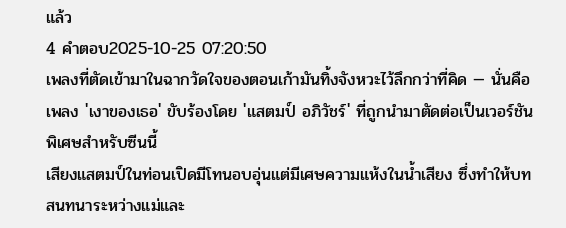แล้ว
4 คำตอบ2025-10-25 07:20:50
เพลงที่ตัดเข้ามาในฉากวัดใจของตอนเก้ามันทิ้งจังหวะไว้ลึกกว่าที่คิด — นั่นคือเพลง 'เงาของเธอ' ขับร้องโดย 'แสตมป์ อภิวัชร์' ที่ถูกนำมาตัดต่อเป็นเวอร์ชันพิเศษสำหรับซีนนี้
เสียงแสตมป์ในท่อนเปิดมีโทนอบอุ่นแต่มีเศษความแห้งในน้ำเสียง ซึ่งทำให้บทสนทนาระหว่างแม่และ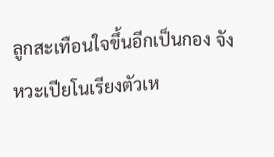ลูกสะเทือนใจขึ้นอีกเป็นกอง จังหวะเปียโนเรียงตัวเห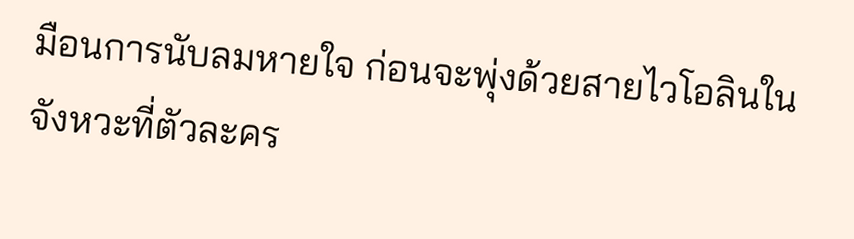มือนการนับลมหายใจ ก่อนจะพุ่งด้วยสายไวโอลินในจังหวะที่ตัวละคร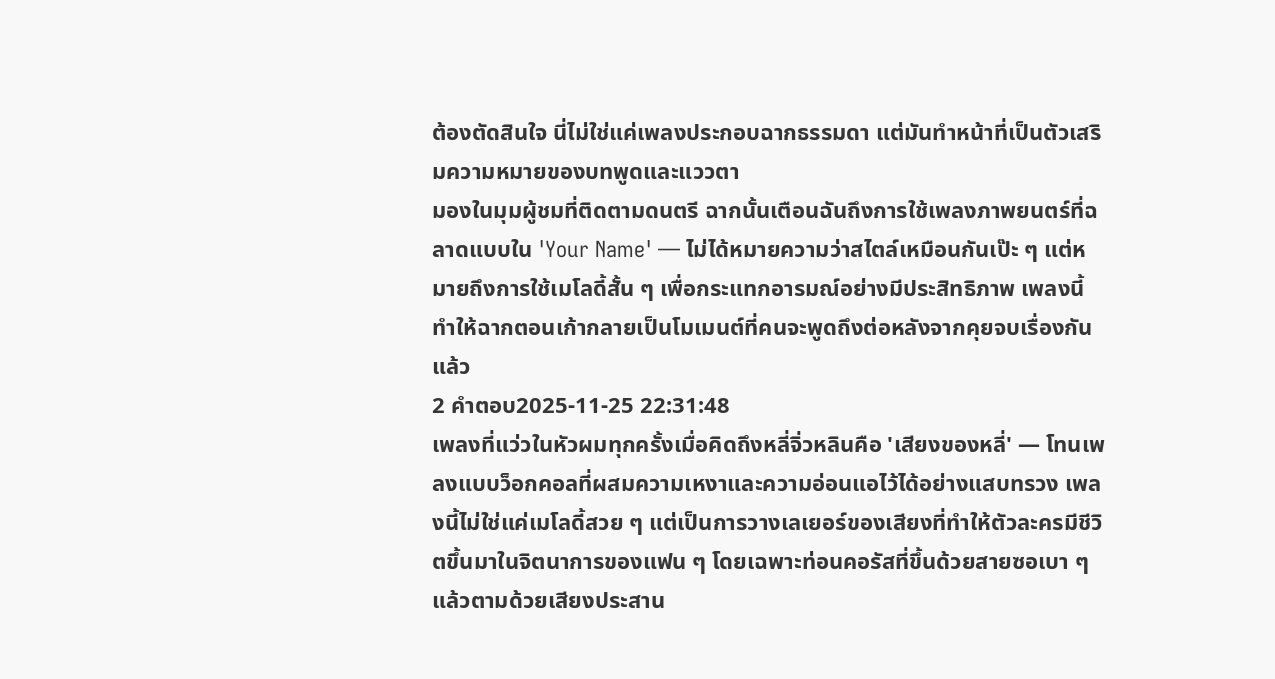ต้องตัดสินใจ นี่ไม่ใช่แค่เพลงประกอบฉากธรรมดา แต่มันทำหน้าที่เป็นตัวเสริมความหมายของบทพูดและแววตา
มองในมุมผู้ชมที่ติดตามดนตรี ฉากนั้นเตือนฉันถึงการใช้เพลงภาพยนตร์ที่ฉลาดแบบใน 'Your Name' — ไม่ได้หมายความว่าสไตล์เหมือนกันเป๊ะ ๆ แต่หมายถึงการใช้เมโลดี้สั้น ๆ เพื่อกระแทกอารมณ์อย่างมีประสิทธิภาพ เพลงนี้ทำให้ฉากตอนเก้ากลายเป็นโมเมนต์ที่คนจะพูดถึงต่อหลังจากคุยจบเรื่องกันแล้ว
2 คำตอบ2025-11-25 22:31:48
เพลงที่แว่วในหัวผมทุกครั้งเมื่อคิดถึงหลี่จิ่วหลินคือ 'เสียงของหลี่' — โทนเพลงแบบว็อกคอลที่ผสมความเหงาและความอ่อนแอไว้ได้อย่างแสบทรวง เพลงนี้ไม่ใช่แค่เมโลดี้สวย ๆ แต่เป็นการวางเลเยอร์ของเสียงที่ทำให้ตัวละครมีชีวิตขึ้นมาในจิตนาการของแฟน ๆ โดยเฉพาะท่อนคอรัสที่ขึ้นด้วยสายซอเบา ๆ แล้วตามด้วยเสียงประสาน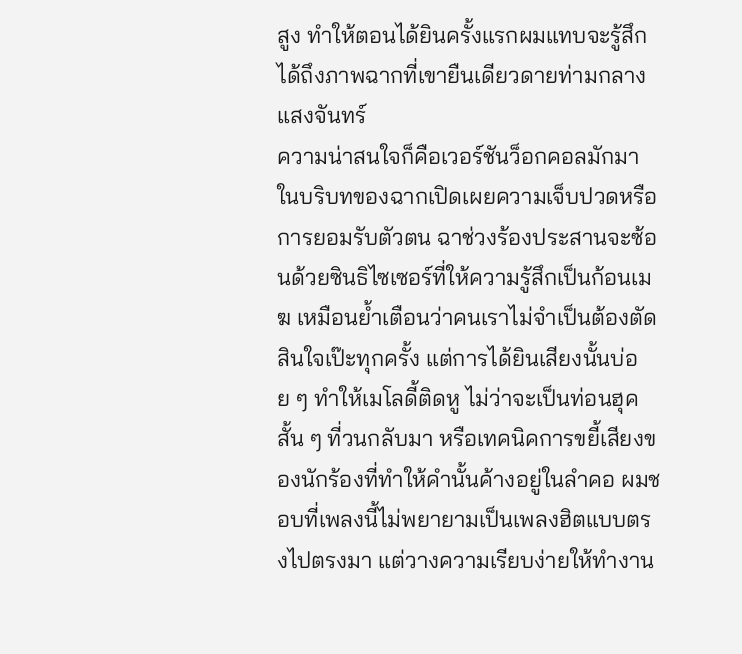สูง ทำให้ตอนได้ยินครั้งแรกผมแทบจะรู้สึกได้ถึงภาพฉากที่เขายืนเดียวดายท่ามกลางแสงจันทร์
ความน่าสนใจก็คือเวอร์ชันว็อกคอลมักมาในบริบทของฉากเปิดเผยความเจ็บปวดหรือการยอมรับตัวตน ฉาช่วงร้องประสานจะซ้อนด้วยซินธิไซเซอร์ที่ให้ความรู้สึกเป็นก้อนเมฆ เหมือนย้ำเตือนว่าคนเราไม่จำเป็นต้องตัดสินใจเป๊ะทุกครั้ง แต่การได้ยินเสียงนั้นบ่อย ๆ ทำให้เมโลดี้ติดหู ไม่ว่าจะเป็นท่อนฮุคสั้น ๆ ที่วนกลับมา หรือเทคนิคการขยี้เสียงของนักร้องที่ทำให้คำนั้นค้างอยู่ในลำคอ ผมชอบที่เพลงนี้ไม่พยายามเป็นเพลงฮิตแบบตรงไปตรงมา แต่วางความเรียบง่ายให้ทำงาน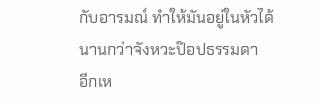กับอารมณ์ ทำให้มันอยู่ในหัวได้นานกว่าจังหวะป๊อปธรรมดา
อีกเห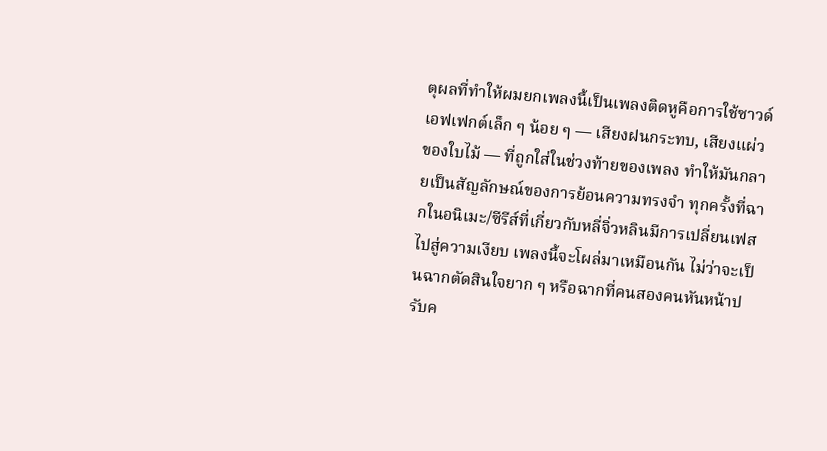ตุผลที่ทำให้ผมยกเพลงนี้เป็นเพลงติดหูคือการใช้ซาวด์เอฟเฟกต์เล็ก ๆ น้อย ๆ — เสียงฝนกระทบ, เสียงแผ่วของใบไม้ — ที่ถูกใส่ในช่วงท้ายของเพลง ทำให้มันกลายเป็นสัญลักษณ์ของการย้อนความทรงจำ ทุกครั้งที่ฉากในอนิเมะ/ซีรีส์ที่เกี่ยวกับหลี่จิ่วหลินมีการเปลี่ยนเฟสไปสู่ความเงียบ เพลงนี้จะโผล่มาเหมือนกัน ไม่ว่าจะเป็นฉากตัดสินใจยาก ๆ หรือฉากที่คนสองคนหันหน้าปรับค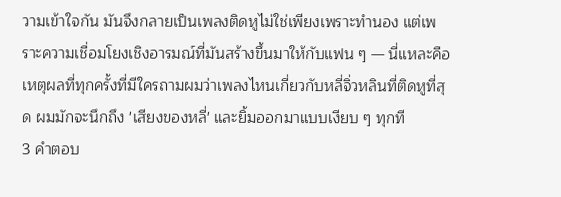วามเข้าใจกัน มันจึงกลายเป็นเพลงติดหูไม่ใช่เพียงเพราะทำนอง แต่เพราะความเชื่อมโยงเชิงอารมณ์ที่มันสร้างขึ้นมาให้กับแฟน ๆ — นี่แหละคือเหตุผลที่ทุกครั้งที่มีใครถามผมว่าเพลงไหนเกี่ยวกับหลี่จิ่วหลินที่ติดหูที่สุด ผมมักจะนึกถึง 'เสียงของหลี่' และยิ้มออกมาแบบเงียบ ๆ ทุกที
3 คำตอบ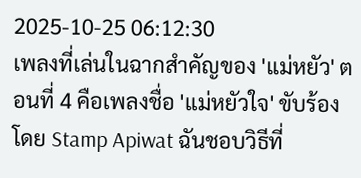2025-10-25 06:12:30
เพลงที่เล่นในฉากสำคัญของ 'แม่หยัว' ตอนที่ 4 คือเพลงชื่อ 'แม่หยัวใจ' ขับร้องโดย Stamp Apiwat ฉันชอบวิธีที่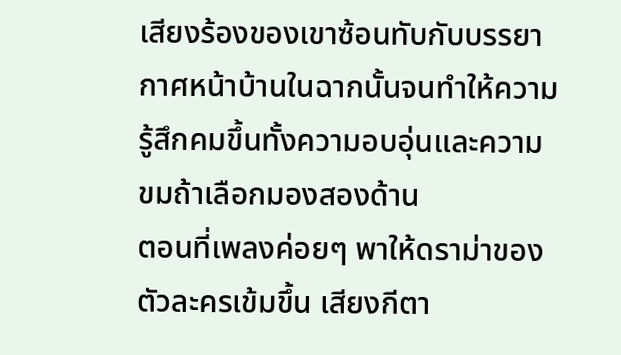เสียงร้องของเขาซ้อนทับกับบรรยากาศหน้าบ้านในฉากนั้นจนทำให้ความรู้สึกคมขึ้นทั้งความอบอุ่นและความขมถ้าเลือกมองสองด้าน
ตอนที่เพลงค่อยๆ พาให้ดราม่าของตัวละครเข้มขึ้น เสียงกีตา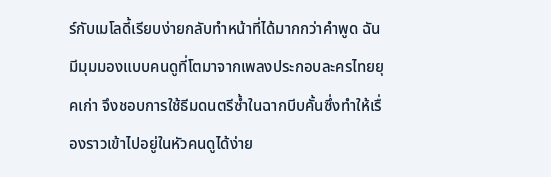ร์กับเมโลดี้เรียบง่ายกลับทำหน้าที่ได้มากกว่าคำพูด ฉันมีมุมมองแบบคนดูที่โตมาจากเพลงประกอบละครไทยยุคเก่า จึงชอบการใช้ธีมดนตรีซ้ำในฉากบีบคั้นซึ่งทำให้เรื่องราวเข้าไปอยู่ในหัวคนดูได้ง่าย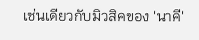เช่นเดียวกับมิวสิคของ 'นาคี'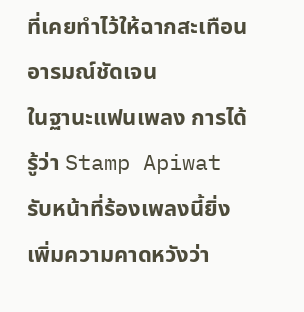ที่เคยทำไว้ให้ฉากสะเทือนอารมณ์ชัดเจน
ในฐานะแฟนเพลง การได้รู้ว่า Stamp Apiwat รับหน้าที่ร้องเพลงนี้ยิ่งเพิ่มความคาดหวังว่า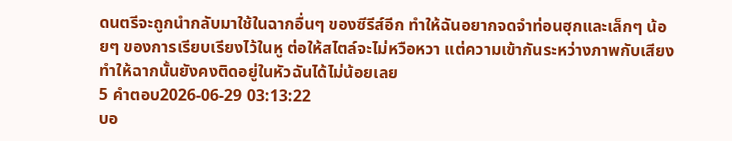ดนตรีจะถูกนำกลับมาใช้ในฉากอื่นๆ ของซีรีส์อีก ทำให้ฉันอยากจดจำท่อนฮุกและเล็กๆ น้อยๆ ของการเรียบเรียงไว้ในหู ต่อให้สไตล์จะไม่หวือหวา แต่ความเข้ากันระหว่างภาพกับเสียงทำให้ฉากนั้นยังคงติดอยู่ในหัวฉันได้ไม่น้อยเลย
5 คำตอบ2026-06-29 03:13:22
บอ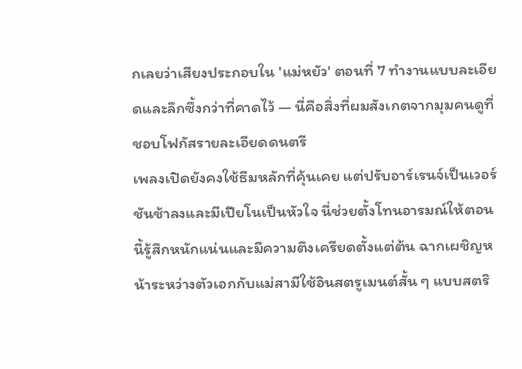กเลยว่าเสียงประกอบใน 'แม่หยัว' ตอนที่ 7 ทำงานแบบละเอียดและลึกซึ้งกว่าที่คาดไว้ — นี่คือสิ่งที่ผมสังเกตจากมุมคนดูที่ชอบโฟกัสรายละเอียดดนตรี
เพลงเปิดยังคงใช้ธีมหลักที่คุ้นเคย แต่ปรับอาร์เรนจ์เป็นเวอร์ชันช้าลงและมีเปียโนเป็นหัวใจ นี่ช่วยตั้งโทนอารมณ์ให้ตอนนี้รู้สึกหนักแน่นและมีความตึงเครียดตั้งแต่ต้น ฉากเผชิญหน้าระหว่างตัวเอกกับแม่สามีใช้อินสตรูเมนต์สั้น ๆ แบบสตริ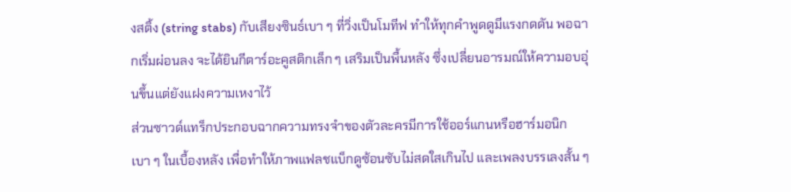งสติ้ง (string stabs) กับเสียงซินธ์เบา ๆ ที่วิ่งเป็นโมทีฟ ทำให้ทุกคำพูดดูมีแรงกดดัน พอฉากเริ่มผ่อนลง จะได้ยินกีตาร์อะคูสติกเล็ก ๆ เสริมเป็นพื้นหลัง ซึ่งเปลี่ยนอารมณ์ให้ความอบอุ่นขึ้นแต่ยังแฝงความเหงาไว้
ส่วนซาวด์แทร็กประกอบฉากความทรงจำของตัวละครมีการใช้ออร์แกนหรือฮาร์มอนิกเบา ๆ ในเบื้องหลัง เพื่อทำให้ภาพแฟลชแบ็กดูซ้อนซับไม่สดใสเกินไป และเพลงบรรเลงสั้น ๆ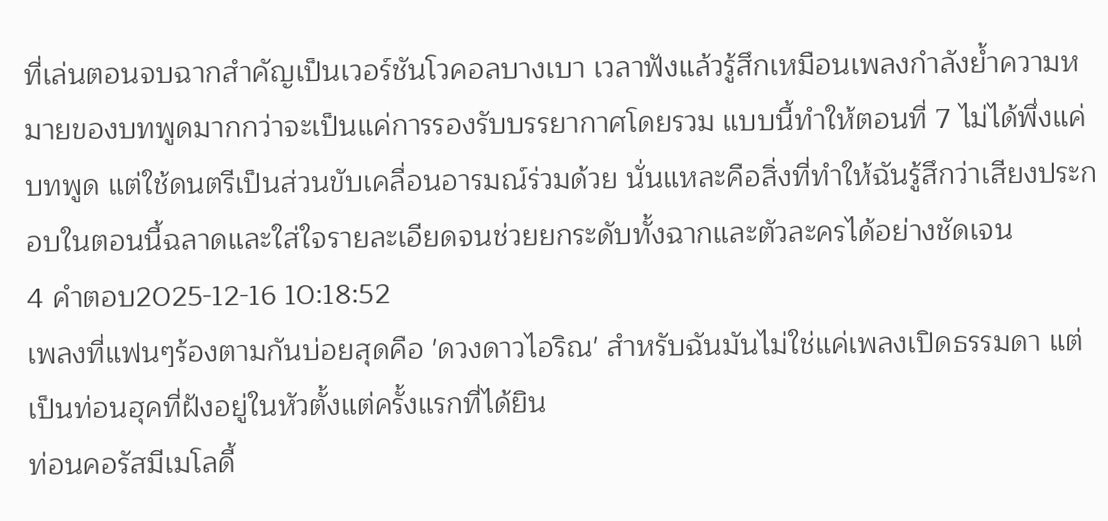ที่เล่นตอนจบฉากสำคัญเป็นเวอร์ชันโวคอลบางเบา เวลาฟังแล้วรู้สึกเหมือนเพลงกำลังย้ำความหมายของบทพูดมากกว่าจะเป็นแค่การรองรับบรรยากาศโดยรวม แบบนี้ทำให้ตอนที่ 7 ไม่ได้พึ่งแค่บทพูด แต่ใช้ดนตรีเป็นส่วนขับเคลื่อนอารมณ์ร่วมด้วย นั่นแหละคือสิ่งที่ทำให้ฉันรู้สึกว่าเสียงประกอบในตอนนี้ฉลาดและใส่ใจรายละเอียดจนช่วยยกระดับทั้งฉากและตัวละครได้อย่างชัดเจน
4 คำตอบ2025-12-16 10:18:52
เพลงที่แฟนๆร้องตามกันบ่อยสุดคือ 'ดวงดาวไอริณ' สำหรับฉันมันไม่ใช่แค่เพลงเปิดธรรมดา แต่เป็นท่อนฮุคที่ฝังอยู่ในหัวตั้งแต่ครั้งแรกที่ได้ยิน
ท่อนคอรัสมีเมโลดี้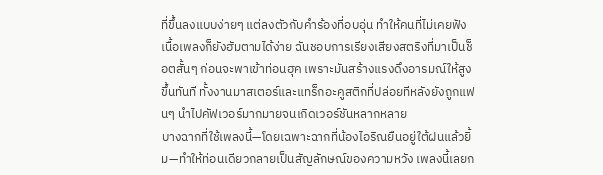ที่ขึ้นลงแบบง่ายๆ แต่ลงตัวกับคำร้องที่อบอุ่น ทำให้คนที่ไม่เคยฟังเนื้อเพลงก็ยังฮัมตามได้ง่าย ฉันชอบการเรียงเสียงสตริงที่มาเป็นช็อตสั้นๆ ก่อนจะพาเข้าท่อนฮุค เพราะมันสร้างแรงดึงอารมณ์ให้สูงขึ้นทันที ทั้งงานมาสเตอร์และแทร็กอะคูสติกที่ปล่อยทีหลังยังถูกแฟนๆ นำไปคัฟเวอร์มากมายจนเกิดเวอร์ชันหลากหลาย
บางฉากที่ใช้เพลงนี้—โดยเฉพาะฉากที่น้องไอริณยืนอยู่ใต้ฝนแล้วยิ้ม—ทำให้ท่อนเดียวกลายเป็นสัญลักษณ์ของความหวัง เพลงนี้เลยก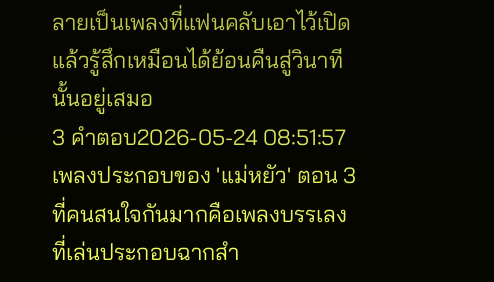ลายเป็นเพลงที่แฟนคลับเอาไว้เปิดแล้วรู้สึกเหมือนได้ย้อนคืนสู่วินาทีนั้นอยู่เสมอ
3 คำตอบ2026-05-24 08:51:57
เพลงประกอบของ 'แม่หยัว' ตอน 3 ที่คนสนใจกันมากคือเพลงบรรเลงที่เล่นประกอบฉากสำ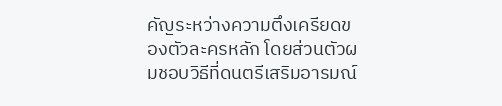คัญระหว่างความตึงเครียดของตัวละครหลัก โดยส่วนตัวผมชอบวิธีที่ดนตรีเสริมอารมณ์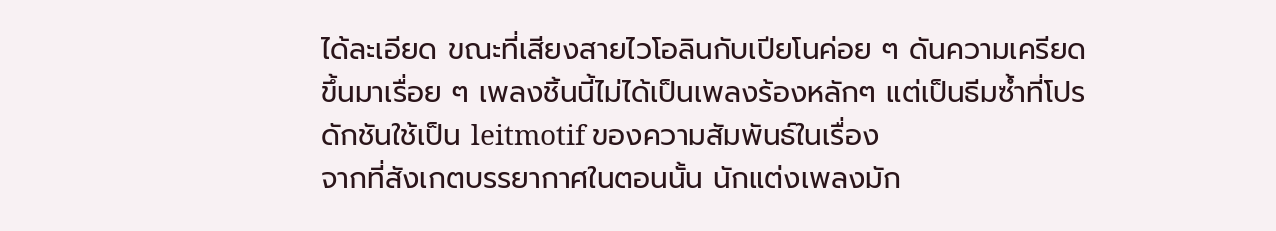ได้ละเอียด ขณะที่เสียงสายไวโอลินกับเปียโนค่อย ๆ ดันความเครียดขึ้นมาเรื่อย ๆ เพลงชิ้นนี้ไม่ได้เป็นเพลงร้องหลักๆ แต่เป็นธีมซ้ำที่โปรดักชันใช้เป็น leitmotif ของความสัมพันธ์ในเรื่อง
จากที่สังเกตบรรยากาศในตอนนั้น นักแต่งเพลงมัก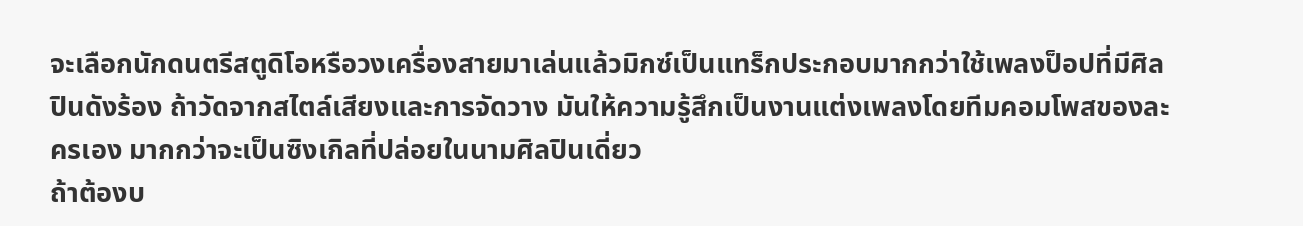จะเลือกนักดนตรีสตูดิโอหรือวงเครื่องสายมาเล่นแล้วมิกซ์เป็นแทร็กประกอบมากกว่าใช้เพลงป็อปที่มีศิลปินดังร้อง ถ้าวัดจากสไตล์เสียงและการจัดวาง มันให้ความรู้สึกเป็นงานแต่งเพลงโดยทีมคอมโพสของละครเอง มากกว่าจะเป็นซิงเกิลที่ปล่อยในนามศิลปินเดี่ยว
ถ้าต้องบ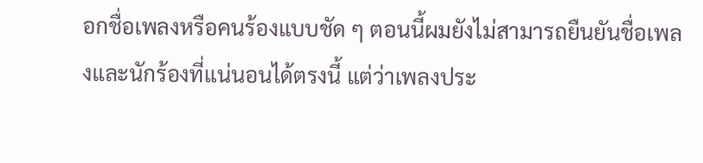อกชื่อเพลงหรือคนร้องแบบชัด ๆ ตอนนี้ผมยังไม่สามารถยืนยันชื่อเพลงและนักร้องที่แน่นอนได้ตรงนี้ แต่ว่าเพลงประ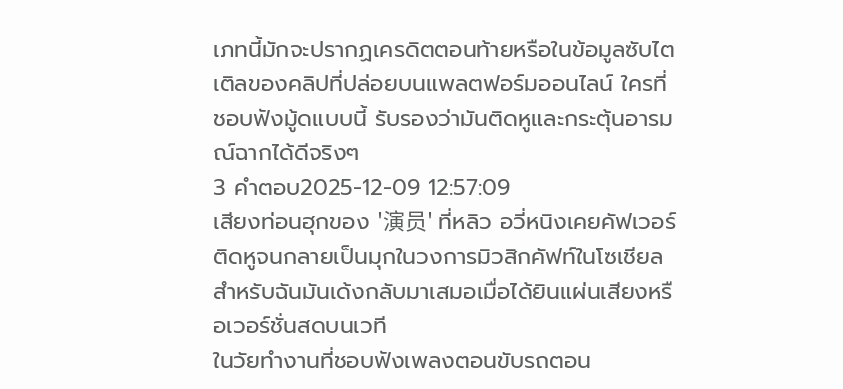เภทนี้มักจะปรากฏเครดิตตอนท้ายหรือในข้อมูลซับไตเติลของคลิปที่ปล่อยบนแพลตฟอร์มออนไลน์ ใครที่ชอบฟังมู้ดแบบนี้ รับรองว่ามันติดหูและกระตุ้นอารมณ์ฉากได้ดีจริงๆ
3 คำตอบ2025-12-09 12:57:09
เสียงท่อนฮุกของ '演员' ที่หลิว อวี่หนิงเคยคัฟเวอร์ติดหูจนกลายเป็นมุกในวงการมิวสิกคัฟท์ในโซเชียลสำหรับฉันมันเด้งกลับมาเสมอเมื่อได้ยินแผ่นเสียงหรือเวอร์ชั่นสดบนเวที
ในวัยทำงานที่ชอบฟังเพลงตอนขับรถตอน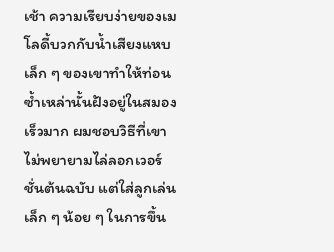เช้า ความเรียบง่ายของเมโลดี้บวกกับน้ำเสียงแหบเล็ก ๆ ของเขาทำให้ท่อนซ้ำเหล่านั้นฝังอยู่ในสมองเร็วมาก ผมชอบวิธีที่เขาไม่พยายามไล่ลอกเวอร์ชั่นต้นฉบับ แต่ใส่ลูกเล่นเล็ก ๆ น้อย ๆ ในการขึ้น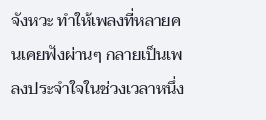จังหวะ ทำให้เพลงที่หลายคนเคยฟังผ่านๆ กลายเป็นเพลงประจำใจในช่วงเวลาหนึ่ง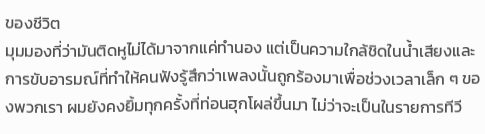ของชีวิต
มุมมองที่ว่ามันติดหูไม่ได้มาจากแค่ทำนอง แต่เป็นความใกล้ชิดในน้ำเสียงและการขับอารมณ์ที่ทำให้คนฟังรู้สึกว่าเพลงนั้นถูกร้องมาเพื่อช่วงเวลาเล็ก ๆ ของพวกเรา ผมยังคงยิ้มทุกครั้งที่ท่อนฮุกโผล่ขึ้นมา ไม่ว่าจะเป็นในรายการทีวี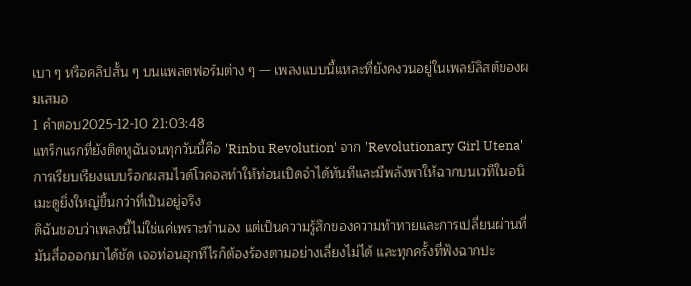เบา ๆ หรือคลิปสั้น ๆ บนแพลตฟอร์มต่าง ๆ — เพลงแบบนี้แหละที่ยังคงวนอยู่ในเพลย์ลิสต์ของผมเสมอ
1 คำตอบ2025-12-10 21:03:48
แทร็กแรกที่ยังติดหูฉันจนทุกวันนี้คือ 'Rinbu Revolution' จาก 'Revolutionary Girl Utena' การเรียบเรียงแบบร็อกผสมไวด์โวคอลทำให้ท่อนเปิดจำได้ทันทีและมีพลังพาให้ฉากบนเวทีในอนิเมะดูยิ่งใหญ่ขึ้นกว่าที่เป็นอยู่จริง
ดิฉันชอบว่าเพลงนี้ไม่ใช่แค่เพราะทำนอง แต่เป็นความรู้สึกของความท้าทายและการเปลี่ยนผ่านที่มันสื่อออกมาได้ชัด เจอท่อนฮุกทีไรก็ต้องร้องตามอย่างเลี่ยงไม่ได้ และทุกครั้งที่ฟังฉากปะ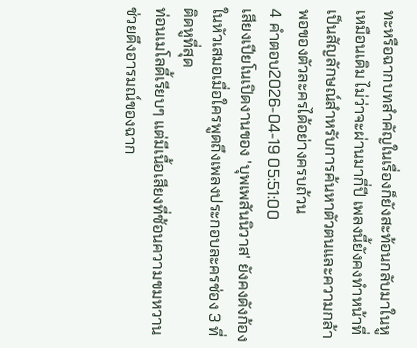ทะหรือฉากบทสำคัญในเรื่องก็ยังสะท้อนกลับมาในหูเหมือนเดิม ไม่ว่าจะผ่านมากี่ปี เพลงนี้ยังคงทำหน้าที่เป็นสัญลักษณ์สำหรับการค้นหาตัวตนและความกล้าพอของตัวละครได้อย่างครบถ้วน
4 คำตอบ2026-04-19 05:51:00
เสียงเปียโนเปิดงานของ 'บุพเพสันนิวาส' ยังคงดังก้องในหัวเสมอเมื่อใครพูดถึงเพลงประกอบละครช่อง 3 ที่ติดหูที่สุด
ท่อนเมโลดี้เรียบๆ แต่มีเนื้อเสียงที่ซ้อนความขมหวาน ช่วยดึงอารมณ์ของฉาก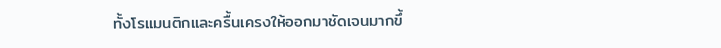ทั้งโรแมนติกและครื้นเครงให้ออกมาชัดเจนมากขึ้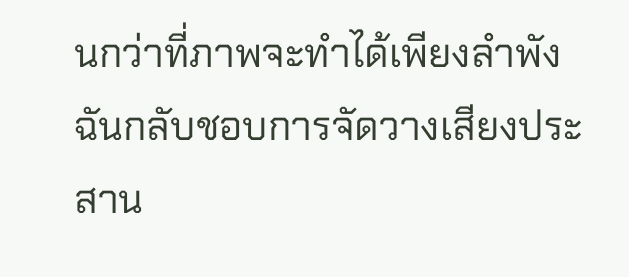นกว่าที่ภาพจะทำได้เพียงลำพัง ฉันกลับชอบการจัดวางเสียงประสาน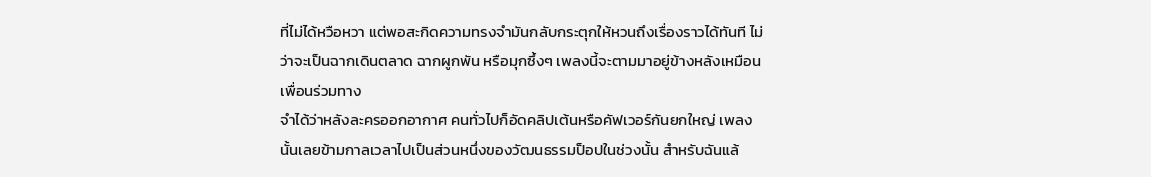ที่ไม่ได้หวือหวา แต่พอสะกิดความทรงจำมันกลับกระตุกให้หวนถึงเรื่องราวได้ทันที ไม่ว่าจะเป็นฉากเดินตลาด ฉากผูกพัน หรือมุกซึ้งๆ เพลงนี้จะตามมาอยู่ข้างหลังเหมือนเพื่อนร่วมทาง
จำได้ว่าหลังละครออกอากาศ คนทั่วไปก็อัดคลิปเต้นหรือคัฟเวอร์กันยกใหญ่ เพลงนั้นเลยข้ามกาลเวลาไปเป็นส่วนหนึ่งของวัฒนธรรมป็อปในช่วงนั้น สำหรับฉันแล้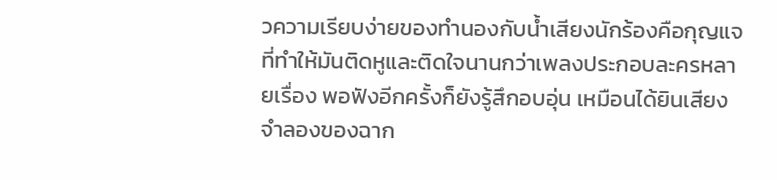วความเรียบง่ายของทำนองกับน้ำเสียงนักร้องคือกุญแจที่ทำให้มันติดหูและติดใจนานกว่าเพลงประกอบละครหลายเรื่อง พอฟังอีกครั้งก็ยังรู้สึกอบอุ่น เหมือนได้ยินเสียงจำลองของฉาก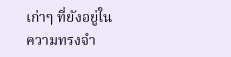เก่าๆ ที่ยังอยู่ในความทรงจำ